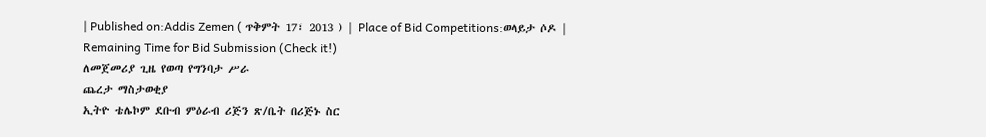| Published on:Addis Zemen ( ጥቅምት 17፣ 2013 ) | Place of Bid Competitions:ወላይታ ሶዶ |
Remaining Time for Bid Submission (Check it!)
ለመጀመሪያ ጊዜ የወጣ የግንባታ ሥራ
ጨረታ ማስታወቂያ
ኢትዮ ቴሌኮም ደቡብ ምዕራብ ሪጅን ጽ/ቤት በሪጅኑ ስር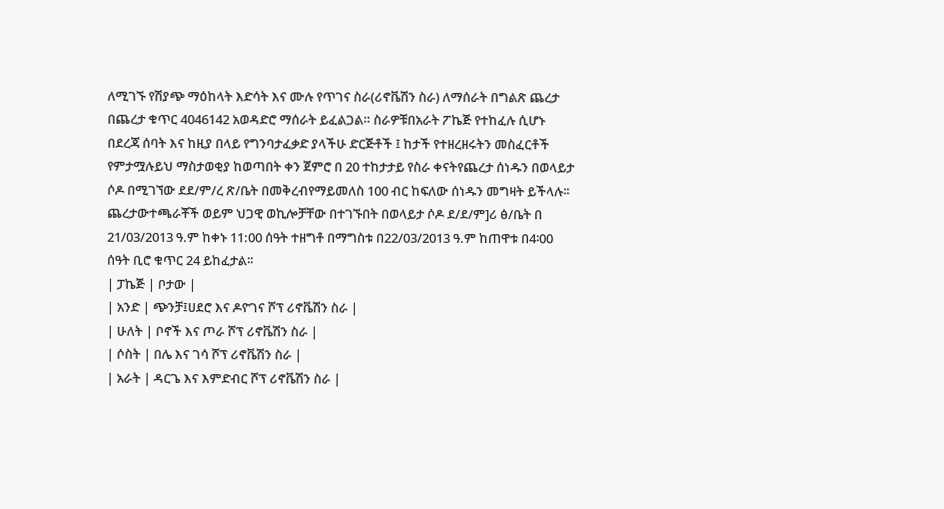ለሚገኙ የሽያጭ ማዕከላት እድሳት እና ሙሉ የጥገና ስራ(ሪኖቬሽን ስራ) ለማሰራት በግልጽ ጨረታ በጨረታ ቁጥር 4046142 አወዳድሮ ማሰራት ይፈልጋል። ስራዎቹበአራት ፖኬጅ የተከፈሉ ሲሆኑ በደረጃ ሰባት እና ከዚያ በላይ የግንባታፈቃድ ያላችሁ ድርጅቶች ፤ ከታች የተዘረዘሩትን መስፈርቶች የምታሟሉይህ ማስታወቂያ ከወጣበት ቀን ጀምሮ በ 20 ተከታታይ የስራ ቀናትየጨረታ ሰነዱን በወላይታ ሶዶ በሚገኘው ደደ/ም/ረ ጽ/ቤት በመቅረብየማይመለስ 100 ብር ከፍለው ሰነዱን መግዛት ይችላሉ፡፡ ጨረታውተጫራቾች ወይም ህጋዊ ወኪሎቻቸው በተገኙበት በወላይታ ሶዶ ደ/ደ/ም]ሪ ፅ/ቤት በ 21/03/2013 ዓ.ም ከቀኑ 11:00 ሰዓት ተዘግቶ በማግስቱ በ22/03/2013 ዓ.ም ከጠዋቱ በ4፡00 ሰዓት ቢሮ ቁጥር 24 ይከፈታል፡፡
| ፓኬጅ | ቦታው |
| አንድ | ጭንቻ፤ሀደሮ እና ዶዮገና ሾፕ ሪኖቬሽን ስራ |
| ሁለት | ቦኖች እና ጦራ ሾፕ ሪኖቬሽን ስራ |
| ሶስት | በሌ እና ገሳ ሾፕ ሪኖቬሽን ስራ |
| አራት | ዳርጌ እና እምድብር ሾፕ ሪኖቬሽን ስራ |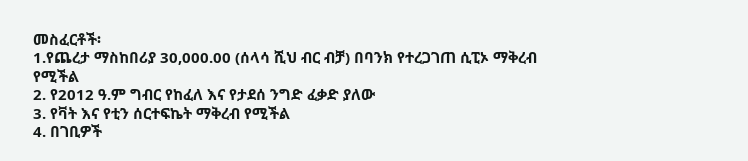መስፈርቶች፡
1.የጨረታ ማስከበሪያ 30,000.00 (ሰላሳ ሺህ ብር ብቻ) በባንክ የተረጋገጠ ሲፒኦ ማቅረብ የሚችል
2. የ2012 ዓ.ም ግብር የከፈለ እና የታደሰ ንግድ ፈቃድ ያለው
3. የቫት እና የቲን ሰርተፍኬት ማቅረብ የሚችል
4. በገቢዎች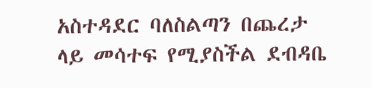አስተዳደር ባለስልጣን በጨረታ ላይ መሳተፍ የሚያስችል ደብዳቤ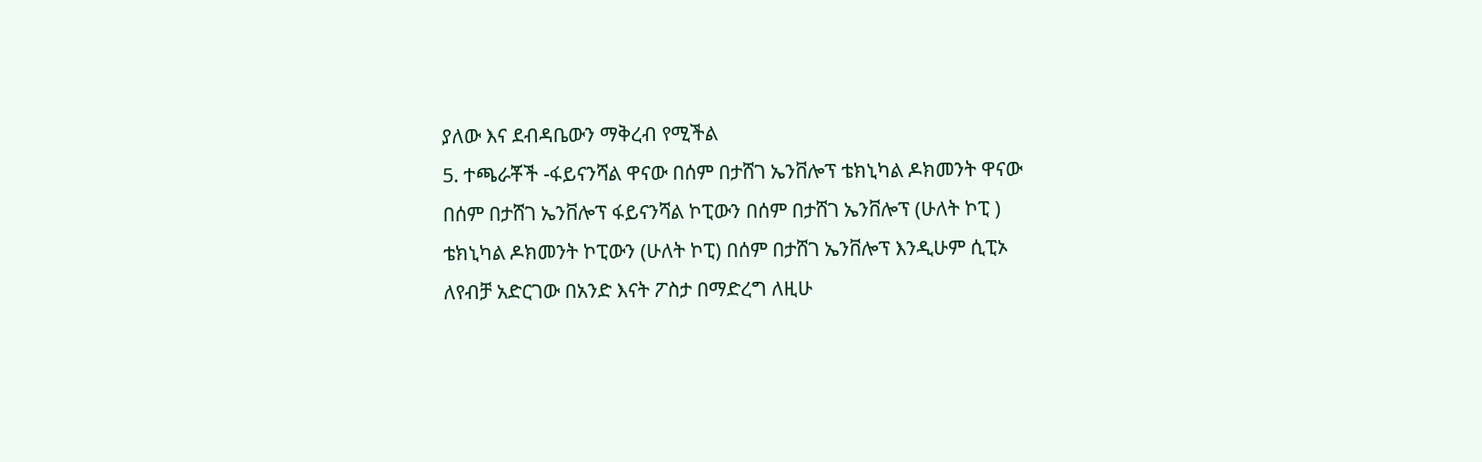ያለው እና ደብዳቤውን ማቅረብ የሚችል
5. ተጫራቾች -ፋይናንሻል ዋናው በሰም በታሸገ ኤንቨሎፕ ቴክኒካል ዶክመንት ዋናው በሰም በታሸገ ኤንቨሎፕ ፋይናንሻል ኮፒውን በሰም በታሸገ ኤንቨሎፕ (ሁለት ኮፒ ) ቴክኒካል ዶክመንት ኮፒውን (ሁለት ኮፒ) በሰም በታሸገ ኤንቨሎፕ እንዲሁም ሲፒኦ ለየብቻ አድርገው በአንድ እናት ፖስታ በማድረግ ለዚሁ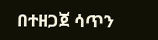በተዘጋጀ ሳጥን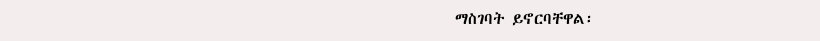ማስገባት ይኖርባቸዋል፡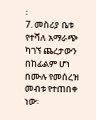፡
7. መስሪያ ቤቱ የተሻለ አማራጭ ካገኘ ጨረታውን በከፊልም ሆነ በሙሉ የመሰረዝ መብቱ የተጠበቀ ነው፡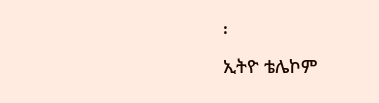፡
ኢትዮ ቴሌኮም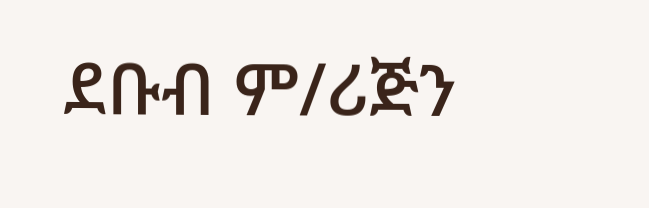ደቡብ ም/ሪጅን